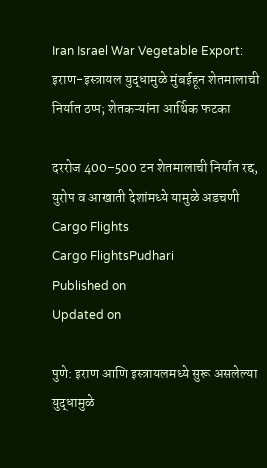Iran Israel War Vegetable Export: इराण-इस्त्रायल युद्धामुळे मुंबईहून शेतमालाची निर्यात ठप्प; शेतकऱ्यांना आर्थिक फटका

दररोज 400–500 टन शेतमालाची निर्यात रद्द, युरोप व आखाती देशांमध्ये यामुळे अडचणी
Cargo Flights
Cargo FlightsPudhari
Published on
Updated on

पुणे: इराण आणि इस्त्रायलमध्ये सुरू असलेल्या युद्धामुळे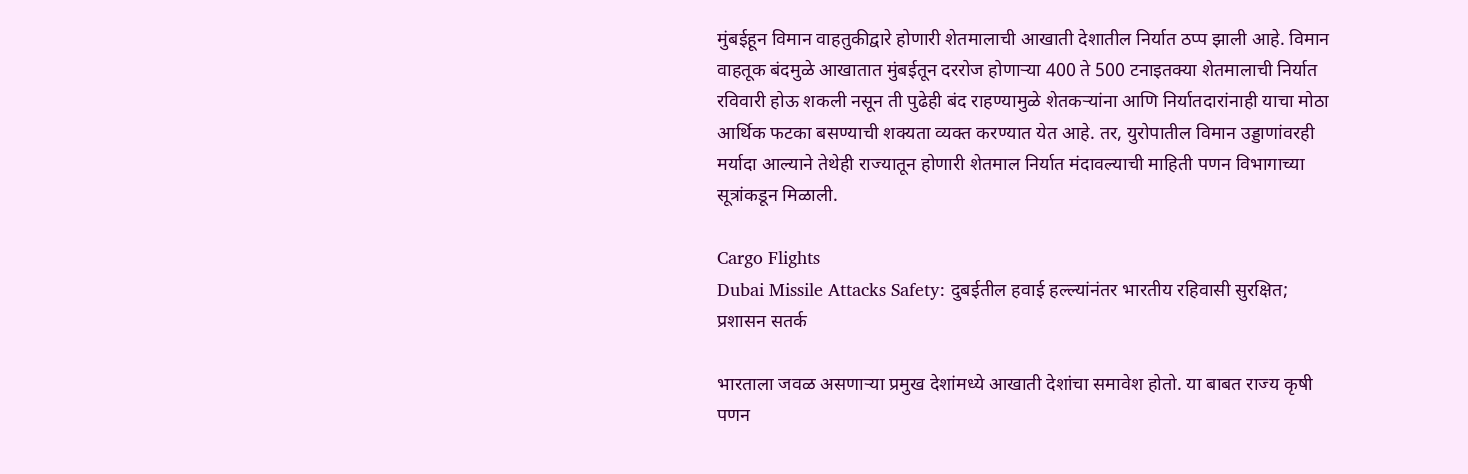मुंबईहून विमान वाहतुकीद्वारे होणारी शेतमालाची आखाती देशातील निर्यात ठप्प झाली आहे. विमान वाहतूक बंदमुळे आखातात मुंबईतून दररोज होणाऱ्या 400 ते 500 टनाइतक्या शेतमालाची निर्यात रविवारी होऊ शकली नसून ती पुढेही बंद राहण्यामुळे शेतकऱ्यांना आणि निर्यातदारांनाही याचा मोठा आर्थिक फटका बसण्याची शक्यता व्यक्त करण्यात येत आहे. तर, युरोपातील विमान उड्डाणांवरही मर्यादा आल्याने तेथेही राज्यातून होणारी शेतमाल निर्यात मंदावल्याची माहिती पणन विभागाच्या सूत्रांकडून मिळाली.

Cargo Flights
Dubai Missile Attacks Safety: दुबईतील हवाई हल्ल्यांनंतर भारतीय रहिवासी सुरक्षित; प्रशासन सतर्क

भारताला जवळ असणाऱ्या प्रमुख देशांमध्ये आखाती देशांचा समावेश होतो. या बाबत राज्य कृषी पणन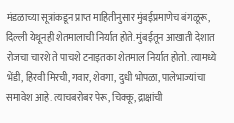मंडळाच्या सूत्रांकडून प्राप्त माहितीनुसार मुंबईप्रमाणेच बंगळूरू, दिल्ली येथूनही शेतमालाची निर्यात होते. मुंबईतून आखाती देशात रोजचा चारशे ते पाचशे टनाइतका शेतमाल निर्यात होतो. त्यामध्ये भेंडी, हिरवी मिरची, गवार, शेवगा, दुधी भोपळा, पालेभाज्यांचा समावेश आहे. त्याचबरोबर पेरू, चिक्कू, द्राक्षांची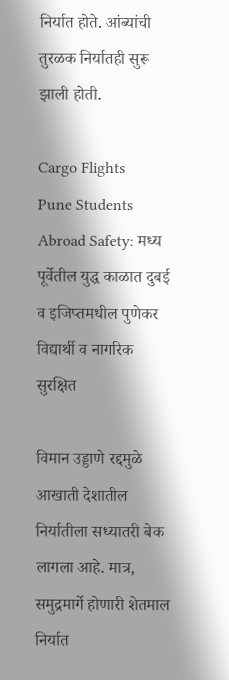निर्यात होते. आंब्यांची तुरळक निर्यातही सुरू झाली होती.

Cargo Flights
Pune Students Abroad Safety: मध्य पूर्वेतील युद्ध काळात दुबई व इजिप्तमधील पुणेकर विद्यार्थी व नागरिक सुरक्षित

विमान उड्डाणे रद्दमुळे आखाती देशातील निर्यातीला सध्यातरी बेक लागला आहे. मात्र, समुद्रमार्गे होणारी शेतमाल निर्यात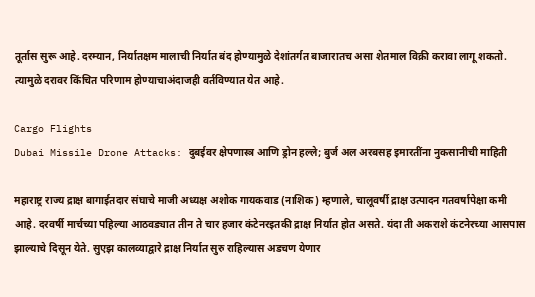तूर्तास सुरू आहे. दरम्यान, निर्यातक्षम मालाची निर्यात बंद होण्यामुळे देशांतर्गत बाजारातच असा शेतमाल विक्री करावा लागू शकतो. त्यामुळे दरावर किंचित परिणाम होण्याचाअंदाजही वर्तविण्यात येत आहे.

Cargo Flights
Dubai Missile Drone Attacks: दुबईवर क्षेपणास्त्र आणि ड्रोन हल्ले; बुर्ज अल अरबसह इमारतींना नुकसानीची माहिती

महाराष्ट्र राज्य द्राक्ष बागाईतदार संघाचे माजी अध्यक्ष अशोक गायकवाड (नाशिक) म्हणाले, चालूवर्षी द्राक्ष उत्पादन गतवर्षापेक्षा कमी आहे. दरवर्षी मार्चच्या पहिल्या आठवड्यात तीन ते चार हजार कंटेनरइतकी द्राक्ष निर्यात होत असते. यंदा ती अकराशे कंटनेरच्या आसपास झाल्याचे दिसून येते. सुएझ कालव्याद्वारे द्राक्ष निर्यात सुरु राहिल्यास अडचण येणार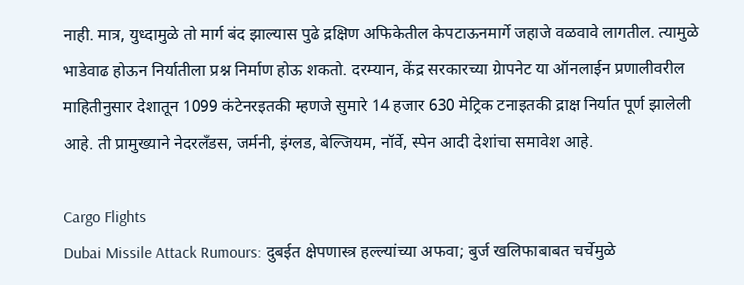नाही. मात्र, युध्दामुळे तो मार्ग बंद झाल्यास पुढे द्रक्षिण अफिकेतील केपटाऊनमार्गे जहाजे वळवावे लागतील. त्यामुळे भाडेवाढ होऊन निर्यातीला प्रश्न निर्माण होऊ शकतो. दरम्यान, केंद्र सरकारच्या ग्रेापनेट या ऑनलाईन प्रणालीवरील माहितीनुसार देशातून 1099 कंटेनरइतकी म्हणजे सुमारे 14 हजार 630 मेट्रिक टनाइतकी द्राक्ष निर्यात पूर्ण झालेली आहे. ती प्रामुख्याने नेदरलँडस, जर्मनी, इंग्लड, बेल्जियम, नॉर्वे, स्पेन आदी देशांचा समावेश आहे.

Cargo Flights
Dubai Missile Attack Rumours: दुबईत क्षेपणास्त्र हल्ल्यांच्या अफवा; बुर्ज खलिफाबाबत चर्चेमुळे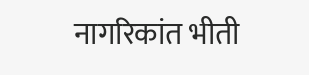नागरिकांत भीती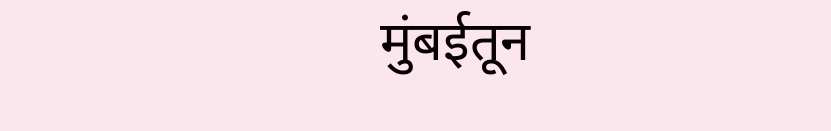मुंबईतून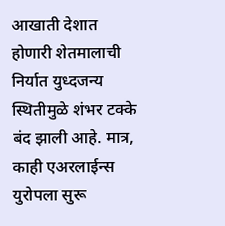आखाती देशात होणारी शेतमालाची निर्यात युध्दजन्य स्थितीमुळे शंभर टक्के बंद झाली आहे. मात्र, काही एअरलाईन्स युरोपला सुरू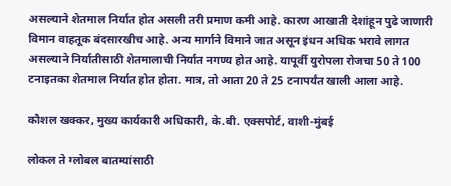असल्याने शेतमाल निर्यात होत असली तरी प्रमाण कमी आहे. कारण आखाती देशांहून पुढे जाणारी विमान वाहतूक बंदसारखीच आहे. अन्य मार्गाने विमाने जात असून इंधन अधिक भरावे लागत असल्याने निर्यातीसाठी शेतमालाची निर्यात नगण्य होत आहे. यापूर्वी युरोपला रोजचा 50 ते 100 टनाइतका शेतमाल निर्यात होत होता. मात्र, तो आता 20 ते 25 टनापर्यंत खाली आला आहे.

कौशल खक्कर, मुख्य कार्यकारी अधिकारी, के.बी. एक्सपोर्ट, वाशी-मुंबई

लोकल ते ग्लोबल बातम्यांसाठी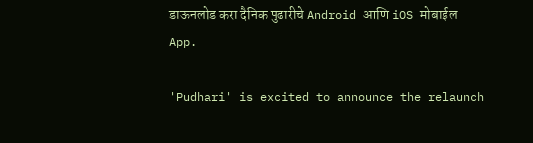डाऊनलोड करा दैनिक पुढारीचे Android आणि iOS मोबाईल App.

'Pudhari' is excited to announce the relaunch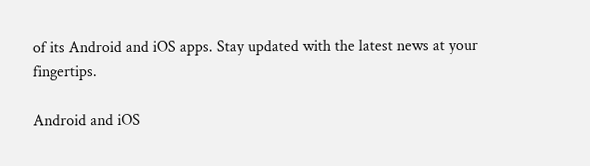of its Android and iOS apps. Stay updated with the latest news at your fingertips.

Android and iOS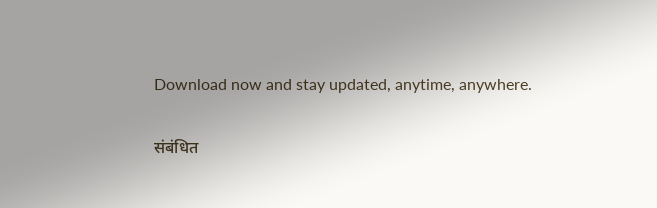Download now and stay updated, anytime, anywhere.

संबंधित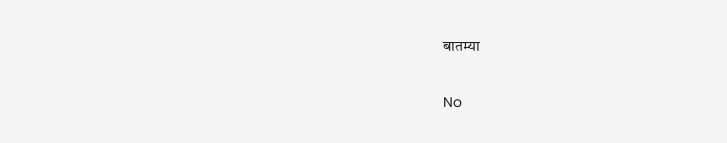बातम्या

No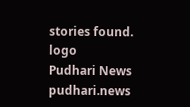stories found.
logo
Pudhari News
pudhari.news